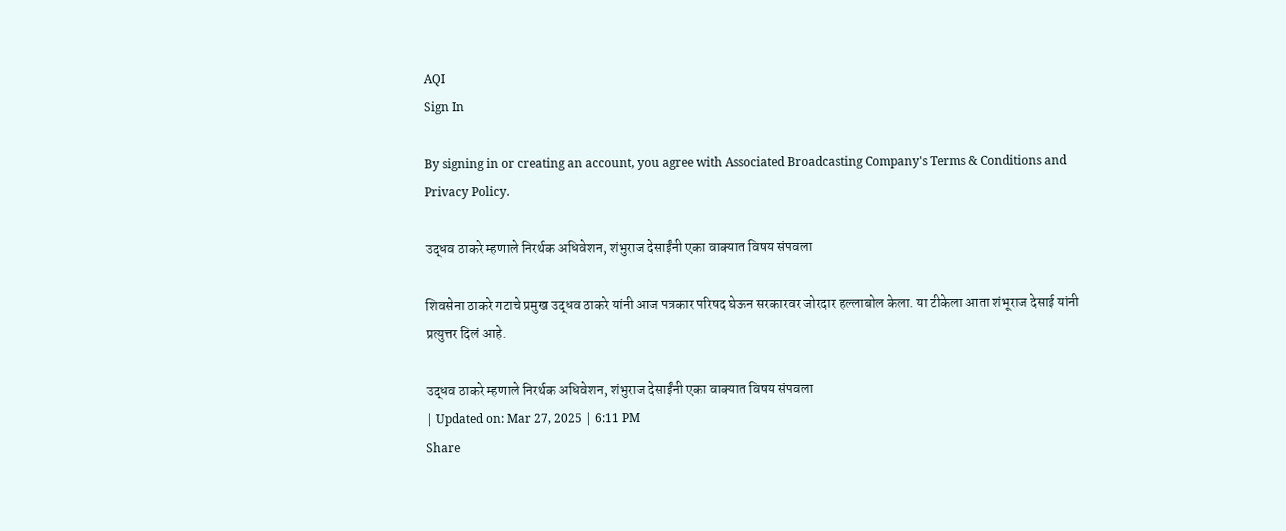AQI
Sign In

By signing in or creating an account, you agree with Associated Broadcasting Company's Terms & Conditions and Privacy Policy.

उद्धव ठाकरे म्हणाले निरर्थक अधिवेशन, शंभुराज देसाईंनी एका वाक्यात विषय संपवला

शिवसेना ठाकरे गटाचे प्रमुख उद्धव ठाकरे यांनी आज पत्रकार परिषद घेऊन सरकारवर जोरदार हल्लाबोल केला. या टीकेला आता शंभूराज देसाई यांनी प्रत्युत्तर दिलं आहे.

उद्धव ठाकरे म्हणाले निरर्थक अधिवेशन, शंभुराज देसाईंनी एका वाक्यात विषय संपवला
| Updated on: Mar 27, 2025 | 6:11 PM
Share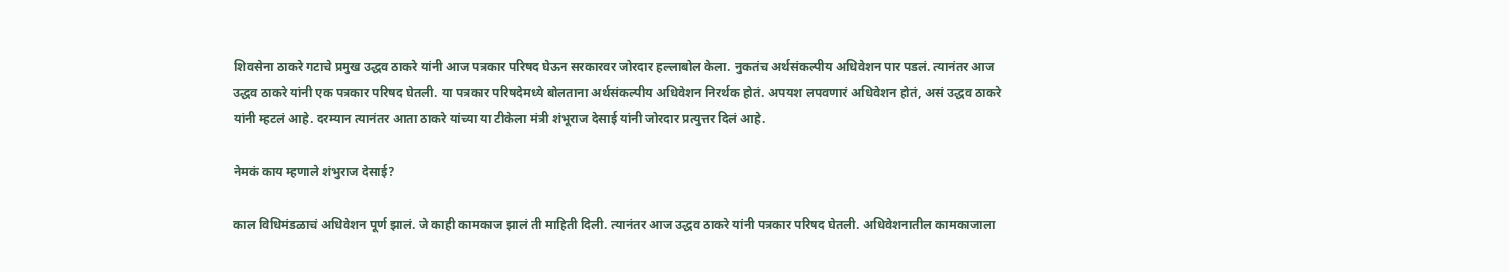शिवसेना ठाकरे गटाचे प्रमुख उद्धव ठाकरे यांनी आज पत्रकार परिषद घेऊन सरकारवर जोरदार हल्लाबोल केला. नुकतंच अर्थसंकल्पीय अधिवेशन पार पडलं. त्यानंतर आज उद्धव ठाकरे यांनी एक पत्रकार परिषद घेतली. या पत्रकार परिषदेमध्ये बोलताना अर्थसंकल्पीय अधिवेशन निरर्थक होतं. अपयश लपवणारं अधिवेशन होतं, असं उद्धव ठाकरे यांनी म्हटलं आहे. दरम्यान त्यानंतर आता ठाकरे यांच्या या टीकेला मंत्री शंभूराज देसाई यांनी जोरदार प्रत्युत्तर दिलं आहे.

नेमकं काय म्हणाले शंभुराज देसाई?

काल विधिमंडळाचं अधिवेशन पूर्ण झालं. जे काही कामकाज झालं ती माहिती दिली. त्यानंतर आज उद्धव ठाकरे यांनी पत्रकार परिषद घेतली. अधिवेशनातील कामकाजाला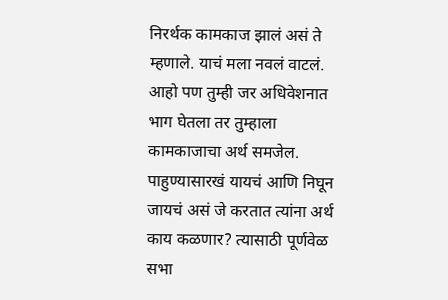निरर्थक कामकाज झालं असं ते म्हणाले. याचं मला नवलं वाटलं.  आहो पण तुम्ही जर अधिवेशनात भाग घेतला तर तुम्हाला कामकाजाचा अर्थ समजेल. पाहुण्यासारखं यायचं आणि निघून जायचं असं जे करतात त्यांना अर्थ काय कळणार? त्यासाठी पूर्णवेळ सभा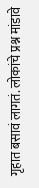गृहात बसावं लागतं. लोकांचे प्रश्न मांडावे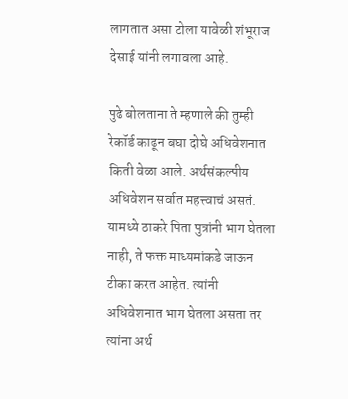लागतात असा टोला यावेळी शंभूराज देसाई यांनी लगावला आहे.

पुढे बोलताना ते म्हणाले की तुम्ही रेकॉर्ड काढून बघा दोघे अधिवेशनात किती वेळा आले. अर्थसंकल्पीय अधिवेशन सर्वात महत्त्वाचं असतं.  यामध्ये ठाकरे पिता पुत्रांनी भाग घेतला नाही, ते फक्त माध्यमांकडे जाऊन टीका करत आहेत. त्यांनी अधिवेशनात भाग घेतला असता तर त्यांना अर्थ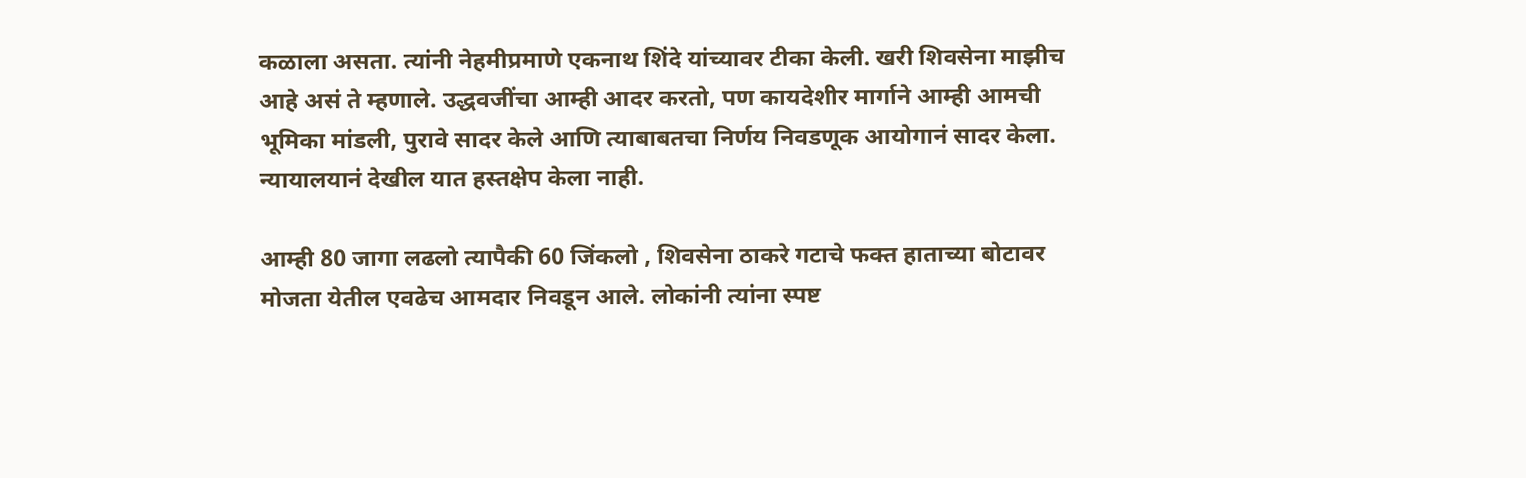कळाला असता. त्यांनी नेहमीप्रमाणे एकनाथ शिंदे यांच्यावर टीका केली. खरी शिवसेना माझीच आहे असं ते म्हणाले. उद्धवजींचा आम्ही आदर करतो, पण कायदेशीर मार्गाने आम्ही आमची भूमिका मांडली, पुरावे सादर केले आणि त्याबाबतचा निर्णय निवडणूक आयोगानं सादर केला. न्यायालयानं देखील यात हस्तक्षेप केला नाही.

आम्ही 80 जागा लढलो त्यापैकी 60 जिंकलो , शिवसेना ठाकरे गटाचे फक्त हाताच्या बोटावर मोजता येतील एवढेच आमदार निवडून आले. लोकांनी त्यांना स्पष्ट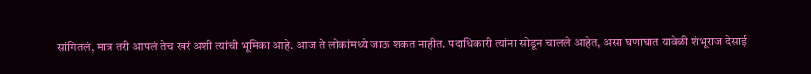सांगितलं, मात्र तरी आपलं तेच खरं अशी त्यांची भूमिका आहे. आज ते लोकांमध्ये जाऊ शकत नाहीत. पदाधिकारी त्यांना सोडून चालले आहेत, असा घणाघात यावेळी शंभूराज देसाई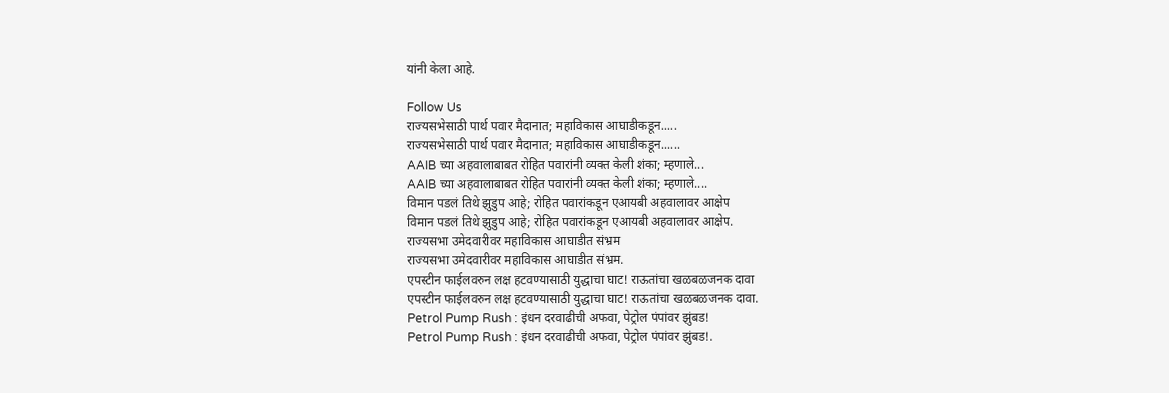यांनी केला आहे.

Follow Us
राज्यसभेसाठी पार्थ पवार मैदानात; महाविकास आघाडीकडून.....
राज्यसभेसाठी पार्थ पवार मैदानात; महाविकास आघाडीकडून......
AAIB च्या अहवालाबाबत रोहित पवारांनी व्यक्त केली शंका; म्हणाले...
AAIB च्या अहवालाबाबत रोहित पवारांनी व्यक्त केली शंका; म्हणाले....
विमान पडलं तिथे झुडुप आहे; रोहित पवारांकडून एआयबी अहवालावर आक्षेप
विमान पडलं तिथे झुडुप आहे; रोहित पवारांकडून एआयबी अहवालावर आक्षेप.
राज्यसभा उमेदवारीवर महाविकास आघाडीत संभ्रम
राज्यसभा उमेदवारीवर महाविकास आघाडीत संभ्रम.
एपस्टीन फाईलवरुन लक्ष हटवण्यासाठी युद्धाचा घाट! राऊतांचा खळबळजनक दावा
एपस्टीन फाईलवरुन लक्ष हटवण्यासाठी युद्धाचा घाट! राऊतांचा खळबळजनक दावा.
Petrol Pump Rush : इंधन दरवाढीची अफवा, पेट्रोल पंपांवर झुंबड!
Petrol Pump Rush : इंधन दरवाढीची अफवा, पेट्रोल पंपांवर झुंबड!.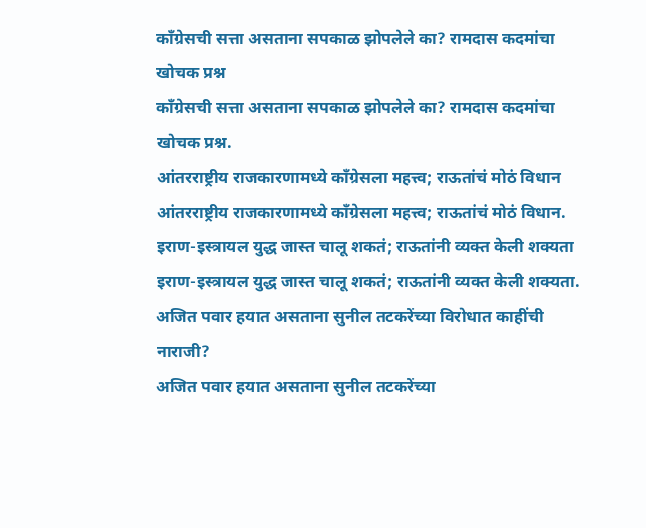काँग्रेसची सत्ता असताना सपकाळ झोपलेले का? रामदास कदमांचा खोचक प्रश्न
काँग्रेसची सत्ता असताना सपकाळ झोपलेले का? रामदास कदमांचा खोचक प्रश्न.
आंतरराष्ट्रीय राजकारणामध्ये काँग्रेसला महत्त्व; राऊतांचं मोठं विधान
आंतरराष्ट्रीय राजकारणामध्ये काँग्रेसला महत्त्व; राऊतांचं मोठं विधान.
इराण-इस्त्रायल युद्ध जास्त चालू शकतं; राऊतांनी व्यक्त केली शक्यता
इराण-इस्त्रायल युद्ध जास्त चालू शकतं; राऊतांनी व्यक्त केली शक्यता.
अजित पवार हयात असताना सुनील तटकरेंच्या विरोधात काहींची नाराजी?
अजित पवार हयात असताना सुनील तटकरेंच्या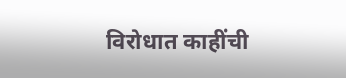विरोधात काहींची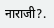नाराजी?.